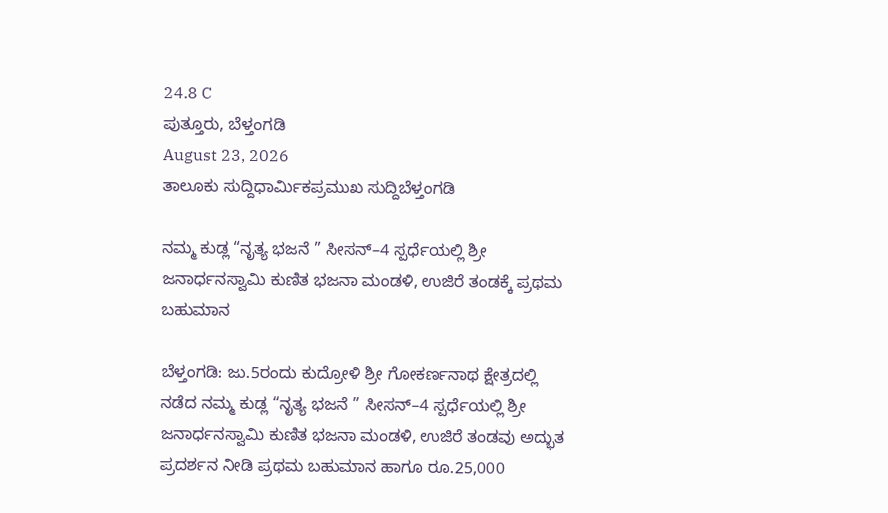24.8 C
ಪುತ್ತೂರು, ಬೆಳ್ತಂಗಡಿ
August 23, 2026
ತಾಲೂಕು ಸುದ್ದಿಧಾರ್ಮಿಕಪ್ರಮುಖ ಸುದ್ದಿಬೆಳ್ತಂಗಡಿ

ನಮ್ಮ ಕುಡ್ಲ “ನೃತ್ಯ ಭಜನೆ ” ಸೀಸನ್–4 ಸ್ಪರ್ಧೆಯಲ್ಲಿ ಶ್ರೀ ಜನಾರ್ಧನಸ್ವಾಮಿ ಕುಣಿತ ಭಜನಾ ಮಂಡಳಿ, ಉಜಿರೆ ತಂಡಕ್ಕೆ ಪ್ರಥಮ ಬಹುಮಾನ

ಬೆಳ್ತಂಗಡಿ: ಜು.5ರಂದು ಕುದ್ರೋಳಿ ಶ್ರೀ ಗೋಕರ್ಣನಾಥ ಕ್ಷೇತ್ರದಲ್ಲಿ ನಡೆದ ನಮ್ಮ ಕುಡ್ಲ “ನೃತ್ಯ ಭಜನೆ ” ಸೀಸನ್–4 ಸ್ಪರ್ಧೆಯಲ್ಲಿ ಶ್ರೀ ಜನಾರ್ಧನಸ್ವಾಮಿ ಕುಣಿತ ಭಜನಾ ಮಂಡಳಿ, ಉಜಿರೆ ತಂಡವು ಅದ್ಭುತ ಪ್ರದರ್ಶನ ನೀಡಿ ಪ್ರಥಮ ಬಹುಮಾನ ಹಾಗೂ ರೂ.25,000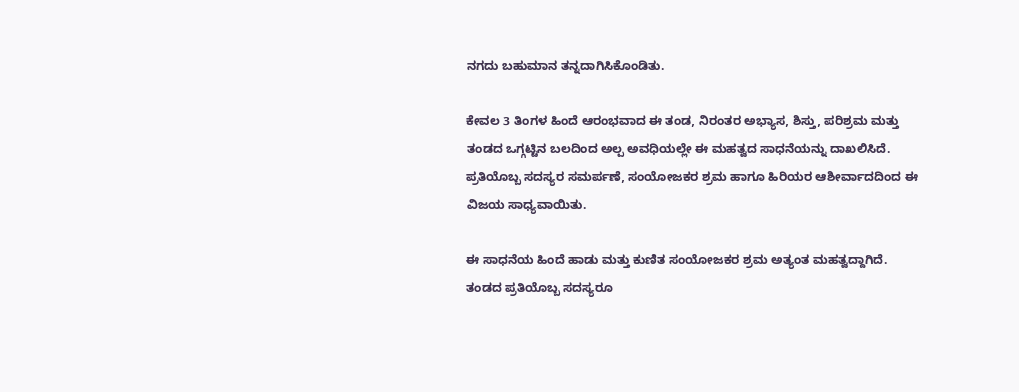ನಗದು ಬಹುಮಾನ ತನ್ನದಾಗಿಸಿಕೊಂಡಿತು.

ಕೇವಲ 3 ತಿಂಗಳ ಹಿಂದೆ ಆರಂಭವಾದ ಈ ತಂಡ, ನಿರಂತರ ಅಭ್ಯಾಸ, ಶಿಸ್ತು, ಪರಿಶ್ರಮ ಮತ್ತು ತಂಡದ ಒಗ್ಗಟ್ಟಿನ ಬಲದಿಂದ ಅಲ್ಪ ಅವಧಿಯಲ್ಲೇ ಈ ಮಹತ್ವದ ಸಾಧನೆಯನ್ನು ದಾಖಲಿಸಿದೆ. ಪ್ರತಿಯೊಬ್ಬ ಸದಸ್ಯರ ಸಮರ್ಪಣೆ, ಸಂಯೋಜಕರ ಶ್ರಮ ಹಾಗೂ ಹಿರಿಯರ ಆಶೀರ್ವಾದದಿಂದ ಈ ವಿಜಯ ಸಾಧ್ಯವಾಯಿತು.

ಈ ಸಾಧನೆಯ ಹಿಂದೆ ಹಾಡು ಮತ್ತು ಕುಣಿತ ಸಂಯೋಜಕರ ಶ್ರಮ ಅತ್ಯಂತ ಮಹತ್ವದ್ದಾಗಿದೆ. ತಂಡದ ಪ್ರತಿಯೊಬ್ಬ ಸದಸ್ಯರೂ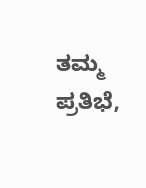ತಮ್ಮ ಪ್ರತಿಭೆ,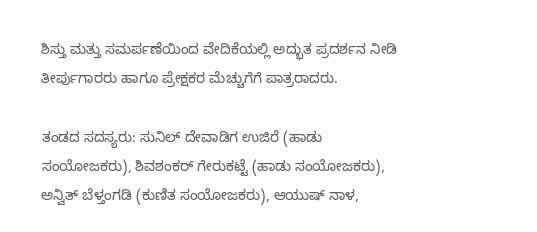ಶಿಸ್ತು ಮತ್ತು ಸಮರ್ಪಣೆಯಿಂದ ವೇದಿಕೆಯಲ್ಲಿ ಅದ್ಭುತ ಪ್ರದರ್ಶನ ನೀಡಿ ತೀರ್ಪುಗಾರರು ಹಾಗೂ ಪ್ರೇಕ್ಷಕರ ಮೆಚ್ಚುಗೆಗೆ ಪಾತ್ರರಾದರು.

ತಂಡದ ಸದಸ್ಯರು: ಸುನಿಲ್ ದೇವಾಡಿಗ ಉಜಿರೆ (ಹಾಡು ಸಂಯೋಜಕರು), ಶಿವಶಂಕರ್ ಗೇರುಕಟ್ಟೆ (ಹಾಡು ಸಂಯೋಜಕರು), ಅನ್ವಿತ್ ಬೆಳ್ತಂಗಡಿ (ಕುಣಿತ ಸಂಯೋಜಕರು), ಆಯುಷ್ ನಾಳ,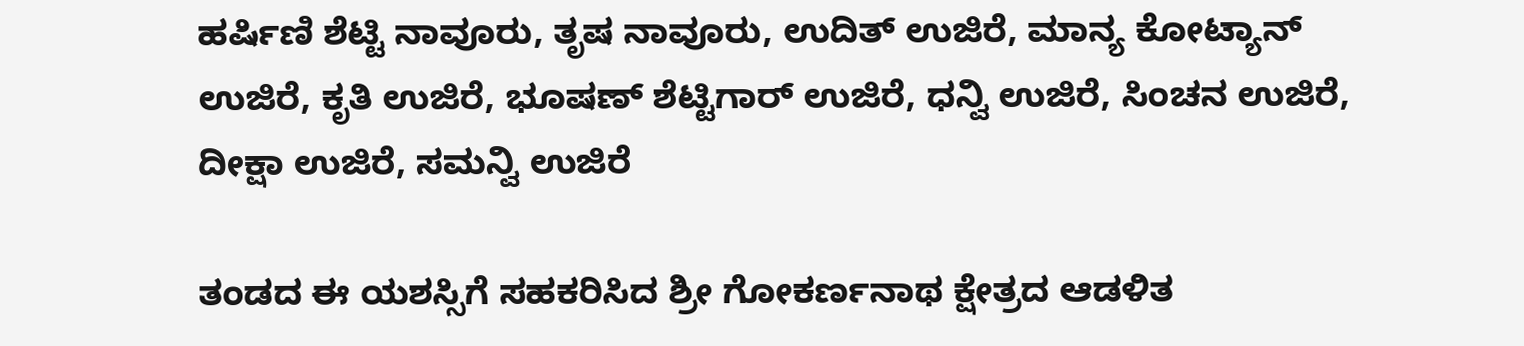ಹರ್ಷಿಣಿ ಶೆಟ್ಟಿ ನಾವೂರು, ತೃಷ ನಾವೂರು, ಉದಿತ್ ಉಜಿರೆ, ಮಾನ್ಯ ಕೋಟ್ಯಾನ್ ಉಜಿರೆ, ಕೃತಿ ಉಜಿರೆ, ಭೂಷಣ್ ಶೆಟ್ಟಿಗಾರ್ ಉಜಿರೆ, ಧನ್ವಿ ಉಜಿರೆ, ಸಿಂಚನ ಉಜಿರೆ, ದೀಕ್ಷಾ ಉಜಿರೆ, ಸಮನ್ವಿ ಉಜಿರೆ

ತಂಡದ ಈ ಯಶಸ್ಸಿಗೆ ಸಹಕರಿಸಿದ ಶ್ರೀ ಗೋಕರ್ಣನಾಥ ಕ್ಷೇತ್ರದ ಆಡಳಿತ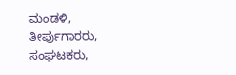ಮಂಡಳಿ, ತೀರ್ಪುಗಾರರು, ಸಂಘಟಕರು,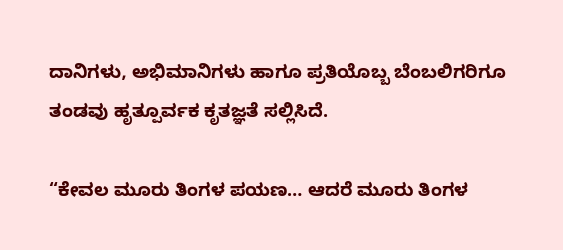ದಾನಿಗಳು, ಅಭಿಮಾನಿಗಳು ಹಾಗೂ ಪ್ರತಿಯೊಬ್ಬ ಬೆಂಬಲಿಗರಿಗೂ ತಂಡವು ಹೃತ್ಪೂರ್ವಕ ಕೃತಜ್ಞತೆ ಸಲ್ಲಿಸಿದೆ.

“ಕೇವಲ ಮೂರು ತಿಂಗಳ ಪಯಣ… ಆದರೆ ಮೂರು ತಿಂಗಳ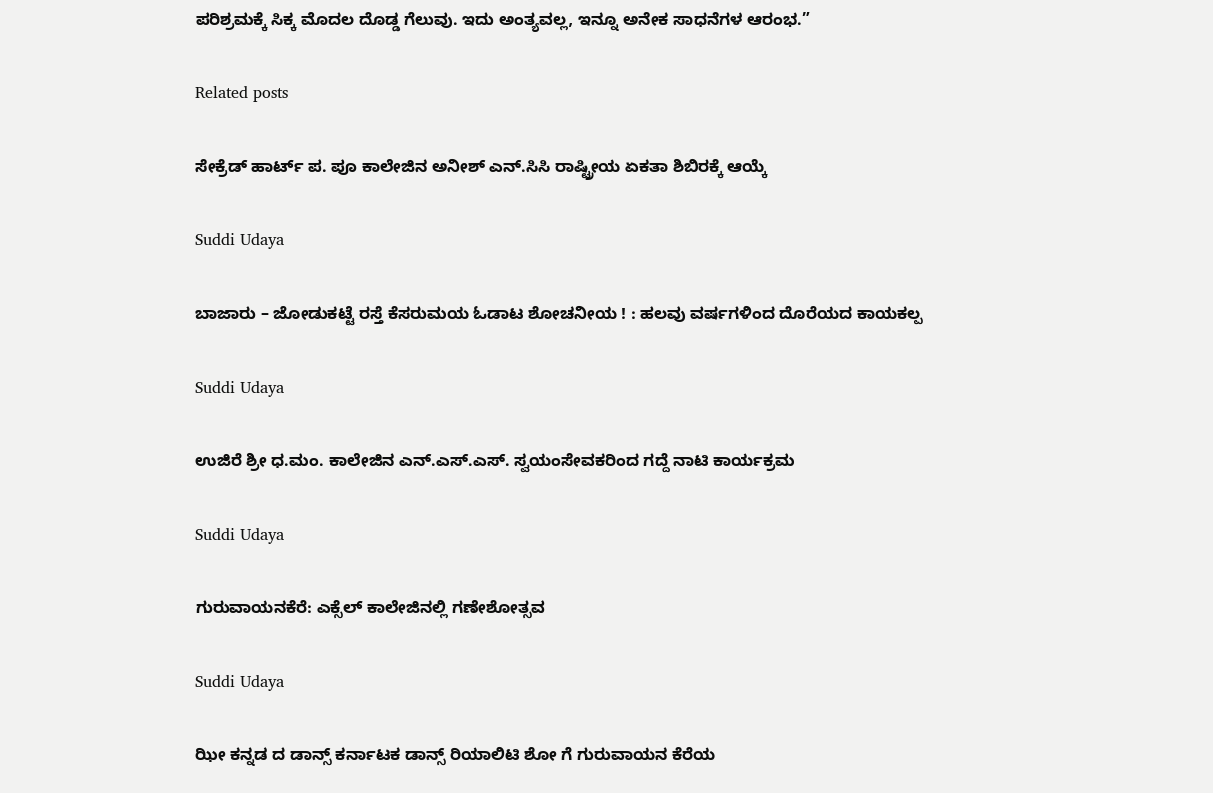ಪರಿಶ್ರಮಕ್ಕೆ ಸಿಕ್ಕ ಮೊದಲ ದೊಡ್ಡ ಗೆಲುವು. ಇದು ಅಂತ್ಯವಲ್ಲ, ಇನ್ನೂ ಅನೇಕ ಸಾಧನೆಗಳ ಆರಂಭ.”

Related posts

ಸೇಕ್ರೆಡ್ ಹಾರ್ಟ್ ಪ. ಪೂ ಕಾಲೇಜಿನ ಅನೀಶ್ ಎನ್.ಸಿಸಿ ರಾಷ್ಟ್ರೀಯ ಏಕತಾ ಶಿಬಿರಕ್ಕೆ ಆಯ್ಕೆ

Suddi Udaya

ಬಾಜಾರು – ಜೋಡುಕಟ್ಟೆ ರಸ್ತೆ ಕೆಸರುಮಯ ಓಡಾಟ ಶೋಚನೀಯ ! : ಹಲವು ವರ್ಷಗಳಿಂದ ದೊರೆಯದ ಕಾಯಕಲ್ಪ

Suddi Udaya

ಉಜಿರೆ ಶ್ರೀ ಧ.ಮಂ. ಕಾಲೇಜಿನ ಎನ್.ಎಸ್.ಎಸ್. ಸ್ವಯಂಸೇವಕರಿಂದ ಗದ್ದೆ ನಾಟಿ ಕಾರ್ಯಕ್ರಮ

Suddi Udaya

ಗುರುವಾಯನಕೆರೆ: ಎಕ್ಸೆಲ್ ಕಾಲೇಜಿನಲ್ಲಿ ಗಣೇಶೋತ್ಸವ

Suddi Udaya

ಝೀ ಕನ್ನಡ ದ ಡಾನ್ಸ್ ಕರ್ನಾಟಕ ಡಾನ್ಸ್ ರಿಯಾಲಿಟಿ ಶೋ ಗೆ ಗುರುವಾಯನ ಕೆರೆಯ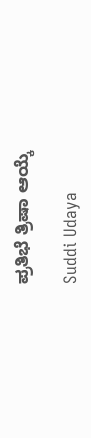ಪ್ರತಿಭೆ ತ್ರಿಷಾ ಆಯ್ಕೆ

Suddi Udaya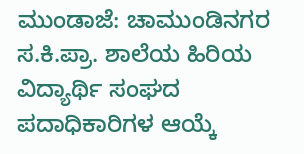ಮುಂಡಾಜೆ: ಚಾಮುಂಡಿನಗರ ಸ.ಕಿ.ಪ್ರಾ. ಶಾಲೆಯ ಹಿರಿಯ ವಿದ್ಯಾರ್ಥಿ ಸಂಘದ ಪದಾಧಿಕಾರಿಗಳ ಆಯ್ಕೆ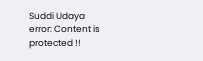Suddi Udaya
error: Content is protected !!